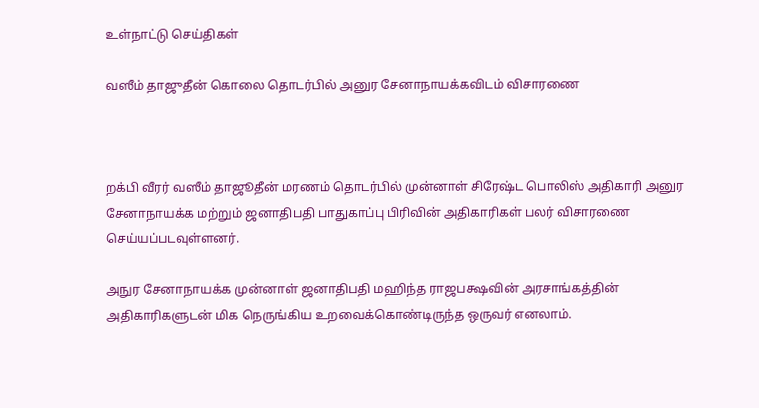உள்நாட்டு செய்திகள்

வஸீம் தாஜுதீன் கொலை தொடர்பில் அனுர சேனாநாயக்கவிடம் விசாரணை



றக்பி வீரர் வஸீம் தாஜூதீன் மரணம் தொடர்பில் முன்னாள் சிரேஷ்ட பொலிஸ் அதிகாரி அனுர சேனாநாயக்க மற்றும் ஜனாதிபதி பாதுகாப்பு பிரிவின் அதிகாரிகள் பலர் விசாரணை செய்யப்படவுள்ளனர்.

அநுர சேனாநாயக்க முன்னாள் ஜனாதிபதி மஹிந்த ராஜபக்ஷவின் அரசாங்கத்தின் அதிகாரிகளுடன் மிக நெருங்கிய உறவைக்கொண்டிருந்த ஒருவர் எனலாம்.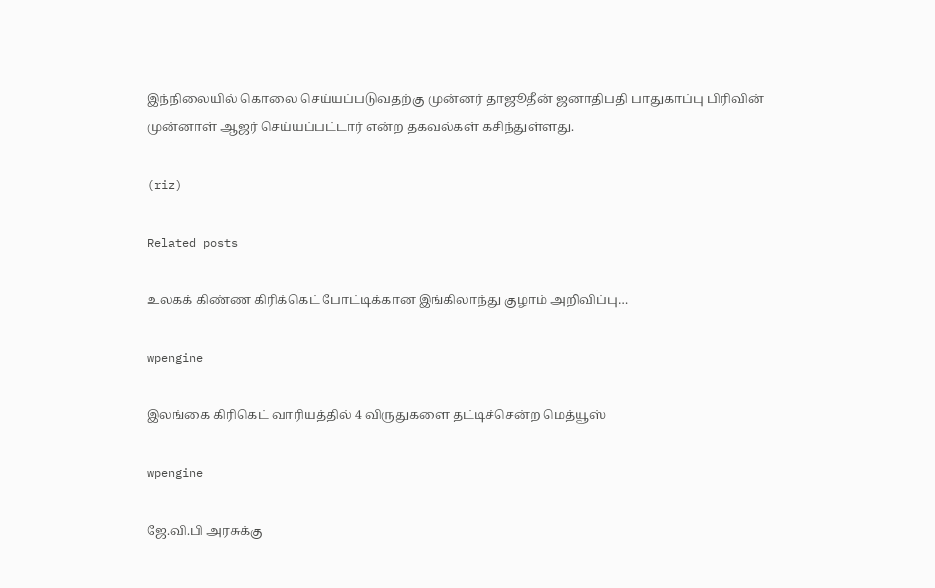இந்நிலையில் கொலை செய்யப்படுவதற்கு முன்னர் தாஜூதீன் ஜனாதிபதி பாதுகாப்பு பிரிவின் முன்னாள் ஆஜர் செய்யப்பட்டார் என்ற தகவல்கள் கசிந்துள்ளது.

(riz)

Related posts

உலகக் கிண்ண கிரிக்கெட் போட்டிக்கான இங்கிலாந்து குழாம் அறிவிப்பு…

wpengine

இலங்கை கிரிகெட் வாரியத்தில் 4 விருதுகளை தட்டிச்சென்ற மெத்யூஸ்

wpengine

ஜே.வி.பி அரசுக்கு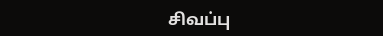சிவப்பு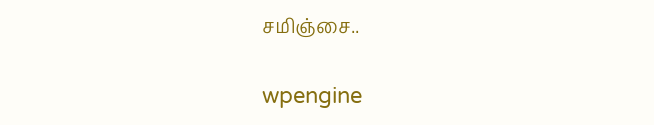சமிஞ்சை..

wpengine